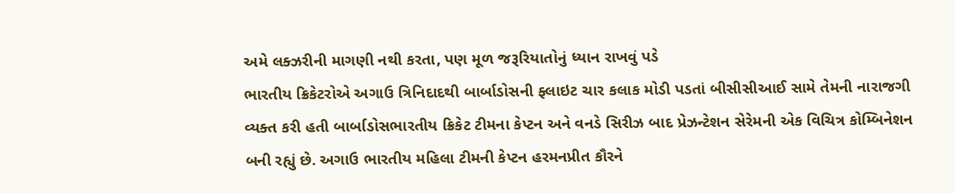અમે લક્ઝરીની માગણી નથી કરતા, પણ મૂળ જરૂરિયાતોનું ધ્યાન રાખવું પડે
ભારતીય ક્રિકેટરોએ અગાઉ ત્રિનિદાદથી બાર્બાડોસની ફ્લાઇટ ચાર કલાક મોડી પડતાં બીસીસીઆઈ સામે તેમની નારાજગી વ્યક્ત કરી હતી બાર્બાડોસભારતીય ક્રિકેટ ટીમના કેપ્ટન અને વનડે સિરીઝ બાદ પ્રેઝન્ટેશન સેરેમની એક વિચિત્ર કોમ્બિનેશન બની રહ્યું છે. અગાઉ ભારતીય મહિલા ટીમની કેપ્ટન હરમનપ્રીત કૌરને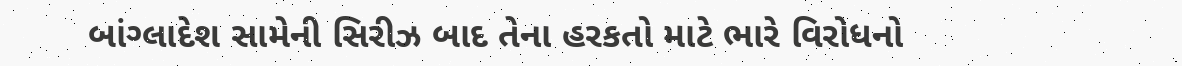બાંગ્લાદેશ સામેની સિરીઝ બાદ તેના હરકતો માટે ભારે વિરોધનો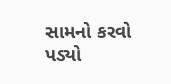સામનો કરવો પડ્યો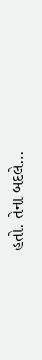હતો. તેના બદલે…